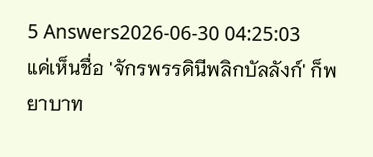5 Answers2026-06-30 04:25:03
แค่เห็นชื่อ 'จักรพรรดินีพลิกบัลลังก์' ก็พยาบาท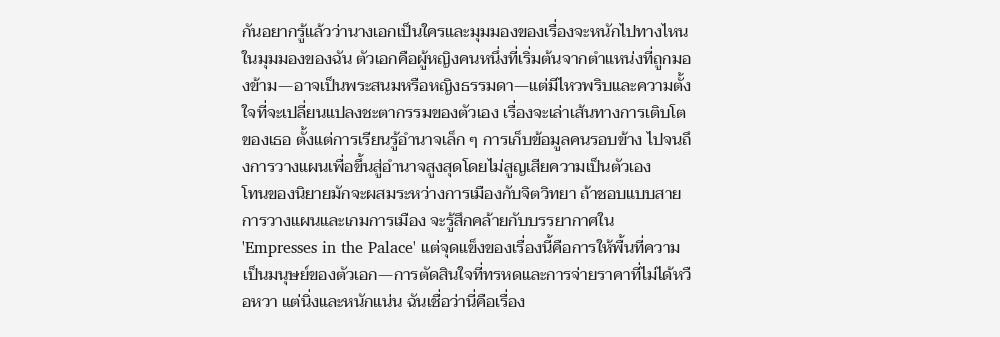กันอยากรู้แล้วว่านางเอกเป็นใครและมุมมองของเรื่องจะหนักไปทางไหน
ในมุมมองของฉัน ตัวเอกคือผู้หญิงคนหนึ่งที่เริ่มต้นจากตำแหน่งที่ถูกมองข้าม—อาจเป็นพระสนมหรือหญิงธรรมดา—แต่มีไหวพริบและความตั้งใจที่จะเปลี่ยนแปลงชะตากรรมของตัวเอง เรื่องจะเล่าเส้นทางการเติบโตของเธอ ตั้งแต่การเรียนรู้อำนาจเล็ก ๆ การเก็บข้อมูลคนรอบข้าง ไปจนถึงการวางแผนเพื่อขึ้นสู่อำนาจสูงสุดโดยไม่สูญเสียความเป็นตัวเอง
โทนของนิยายมักจะผสมระหว่างการเมืองกับจิตวิทยา ถ้าชอบแบบสายการวางแผนและเกมการเมือง จะรู้สึกคล้ายกับบรรยากาศใน 'Empresses in the Palace' แต่จุดแข็งของเรื่องนี้คือการให้พื้นที่ความเป็นมนุษย์ของตัวเอก—การตัดสินใจที่ทรหดและการจ่ายราคาที่ไม่ได้หวือหวา แต่นิ่งและหนักแน่น ฉันเชื่อว่านี่คือเรื่อง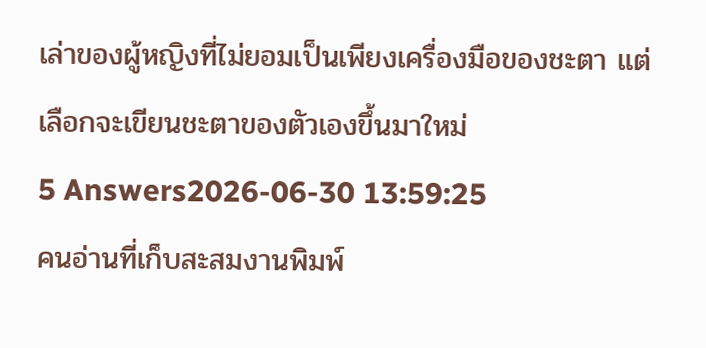เล่าของผู้หญิงที่ไม่ยอมเป็นเพียงเครื่องมือของชะตา แต่เลือกจะเขียนชะตาของตัวเองขึ้นมาใหม่
5 Answers2026-06-30 13:59:25
คนอ่านที่เก็บสะสมงานพิมพ์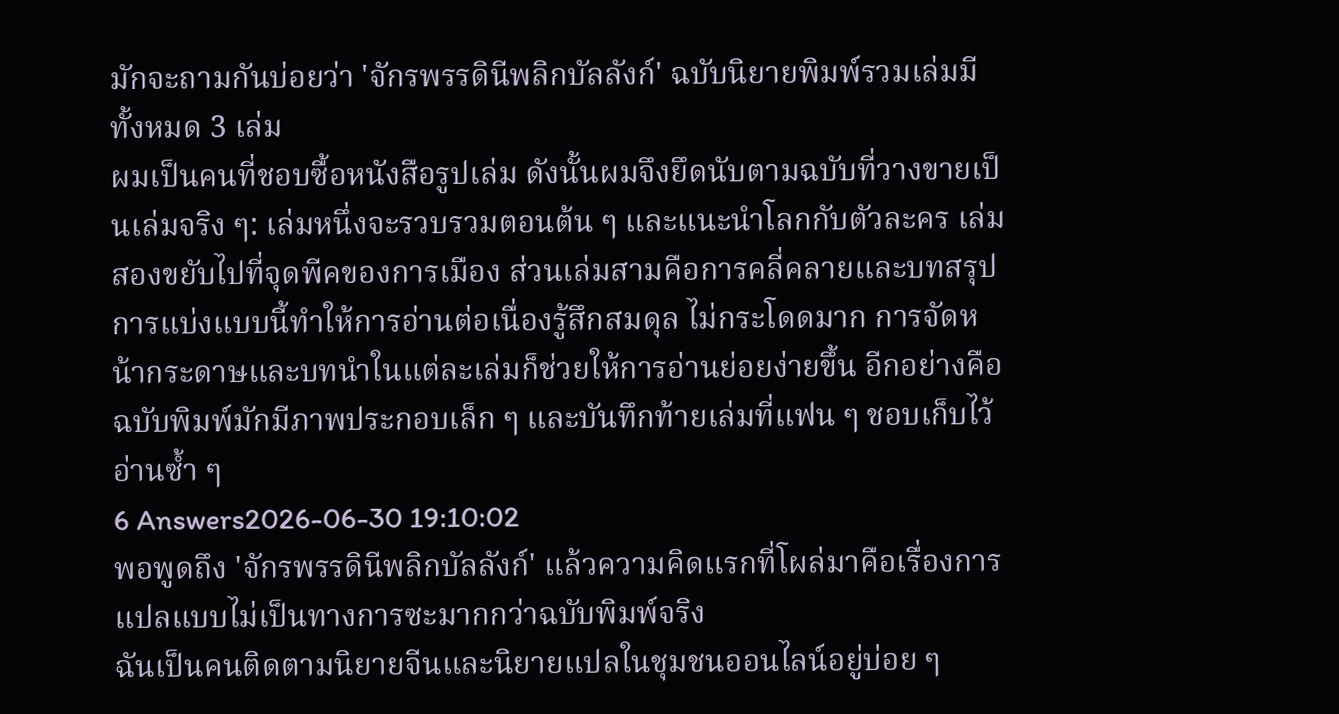มักจะถามกันบ่อยว่า 'จักรพรรดินีพลิกบัลลังก์' ฉบับนิยายพิมพ์รวมเล่มมีทั้งหมด 3 เล่ม
ผมเป็นคนที่ชอบซื้อหนังสือรูปเล่ม ดังนั้นผมจึงยึดนับตามฉบับที่วางขายเป็นเล่มจริง ๆ: เล่มหนึ่งจะรวบรวมตอนต้น ๆ และแนะนำโลกกับตัวละคร เล่มสองขยับไปที่จุดพีคของการเมือง ส่วนเล่มสามคือการคลี่คลายและบทสรุป การแบ่งแบบนี้ทำให้การอ่านต่อเนื่องรู้สึกสมดุล ไม่กระโดดมาก การจัดหน้ากระดาษและบทนำในแต่ละเล่มก็ช่วยให้การอ่านย่อยง่ายขึ้น อีกอย่างคือฉบับพิมพ์มักมีภาพประกอบเล็ก ๆ และบันทึกท้ายเล่มที่แฟน ๆ ชอบเก็บไว้อ่านซ้ำ ๆ
6 Answers2026-06-30 19:10:02
พอพูดถึง 'จักรพรรดินีพลิกบัลลังก์' แล้วความคิดแรกที่โผล่มาคือเรื่องการแปลแบบไม่เป็นทางการซะมากกว่าฉบับพิมพ์จริง
ฉันเป็นคนติดตามนิยายจีนและนิยายแปลในชุมชนออนไลน์อยู่บ่อย ๆ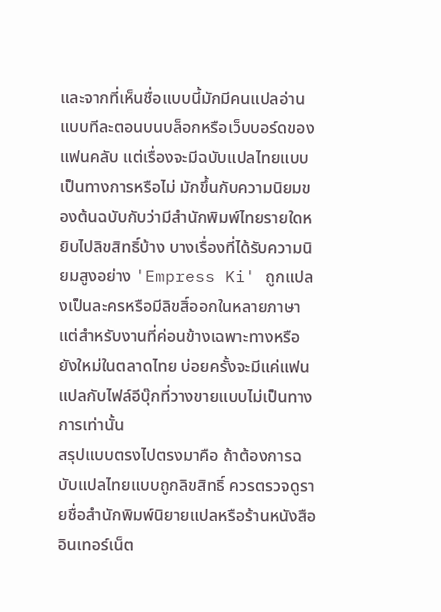และจากที่เห็นชื่อแบบนี้มักมีคนแปลอ่านแบบทีละตอนบนบล็อกหรือเว็บบอร์ดของแฟนคลับ แต่เรื่องจะมีฉบับแปลไทยแบบเป็นทางการหรือไม่ มักขึ้นกับความนิยมของต้นฉบับกับว่ามีสำนักพิมพ์ไทยรายใดหยิบไปลิขสิทธิ์บ้าง บางเรื่องที่ได้รับความนิยมสูงอย่าง 'Empress Ki' ถูกแปลงเป็นละครหรือมีลิขสิ์ออกในหลายภาษา แต่สำหรับงานที่ค่อนข้างเฉพาะทางหรือยังใหม่ในตลาดไทย บ่อยครั้งจะมีแค่แฟนแปลกับไฟล์อีบุ๊กที่วางขายแบบไม่เป็นทางการเท่านั้น
สรุปแบบตรงไปตรงมาคือ ถ้าต้องการฉบับแปลไทยแบบถูกลิขสิทธิ์ ควรตรวจดูรายชื่อสำนักพิมพ์นิยายแปลหรือร้านหนังสืออินเทอร์เน็ต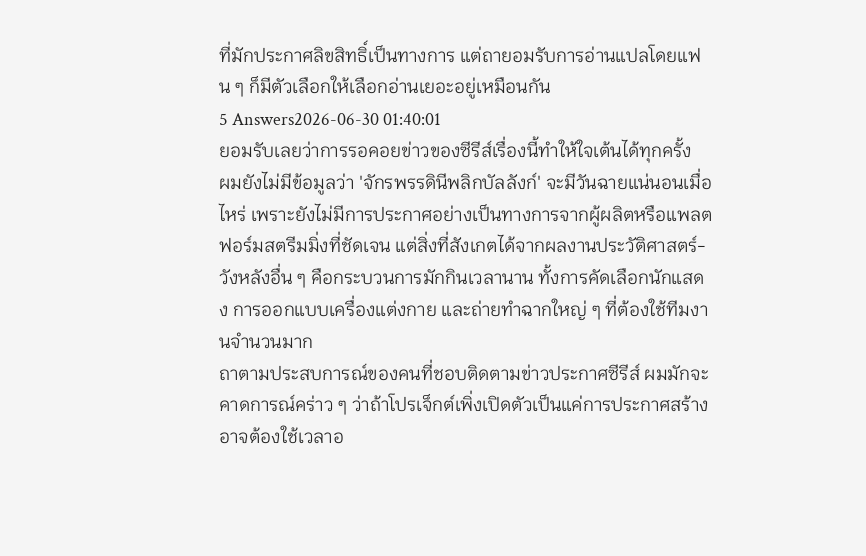ที่มักประกาศลิขสิทธิ์เป็นทางการ แต่ถายอมรับการอ่านแปลโดยแฟน ๆ ก็มีตัวเลือกให้เลือกอ่านเยอะอยู่เหมือนกัน
5 Answers2026-06-30 01:40:01
ยอมรับเลยว่าการรอคอยข่าวของซีรีส์เรื่องนี้ทำให้ใจเต้นได้ทุกครั้ง
ผมยังไม่มีข้อมูลว่า 'จักรพรรดินีพลิกบัลลังก์' จะมีวันฉายแน่นอนเมื่อไหร่ เพราะยังไม่มีการประกาศอย่างเป็นทางการจากผู้ผลิตหรือแพลตฟอร์มสตรีมมิ่งที่ชัดเจน แต่สิ่งที่สังเกตได้จากผลงานประวัติศาสตร์-วังหลังอื่น ๆ คือกระบวนการมักกินเวลานาน ทั้งการคัดเลือกนักแสดง การออกแบบเครื่องแต่งกาย และถ่ายทำฉากใหญ่ ๆ ที่ต้องใช้ทีมงานจำนวนมาก
ถาตามประสบการณ์ของคนที่ชอบติดตามข่าวประกาศซีรีส์ ผมมักจะคาดการณ์คร่าว ๆ ว่าถ้าโปรเจ็กต์เพิ่งเปิดตัวเป็นแค่การประกาศสร้าง อาจต้องใช้เวลาอ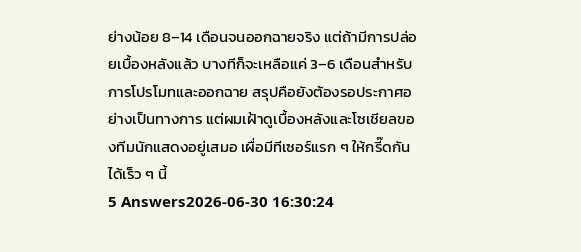ย่างน้อย 8–14 เดือนจนออกฉายจริง แต่ถ้ามีการปล่อยเบื้องหลังแล้ว บางทีก็จะเหลือแค่ 3–6 เดือนสำหรับการโปรโมทและออกฉาย สรุปคือยังต้องรอประกาศอย่างเป็นทางการ แต่ผมเฝ้าดูเบื้องหลังและโซเชียลของทีมนักแสดงอยู่เสมอ เผื่อมีทีเซอร์แรก ๆ ให้กรี๊ดกันได้เร็ว ๆ นี้
5 Answers2026-06-30 16:30:24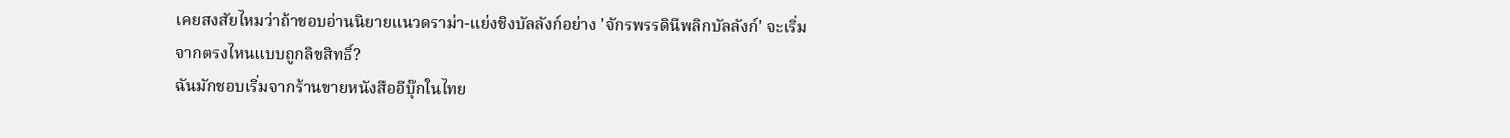เคยสงสัยไหมว่าถ้าชอบอ่านนิยายแนวดราม่า-แย่งชิงบัลลังก์อย่าง 'จักรพรรดินีพลิกบัลลังก์' จะเริ่มจากตรงไหนแบบถูกลิขสิทธิ์?
ฉันมักชอบเริ่มจากร้านขายหนังสืออีบุ๊กในไทย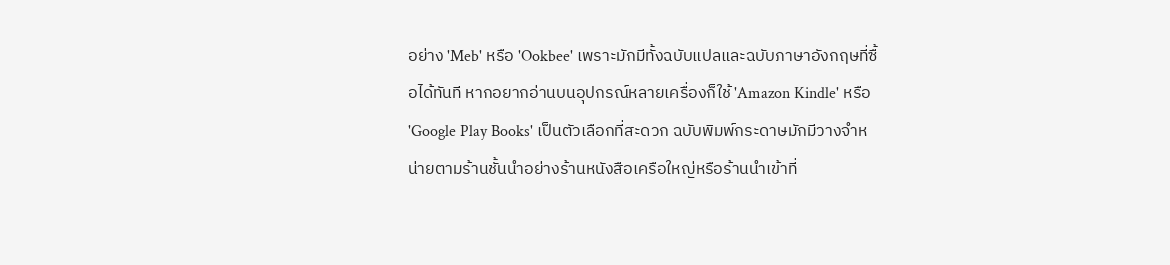อย่าง 'Meb' หรือ 'Ookbee' เพราะมักมีทั้งฉบับแปลและฉบับภาษาอังกฤษที่ซื้อได้ทันที หากอยากอ่านบนอุปกรณ์หลายเครื่องก็ใช้ 'Amazon Kindle' หรือ 'Google Play Books' เป็นตัวเลือกที่สะดวก ฉบับพิมพ์กระดาษมักมีวางจำหน่ายตามร้านชั้นนำอย่างร้านหนังสือเครือใหญ่หรือร้านนำเข้าที่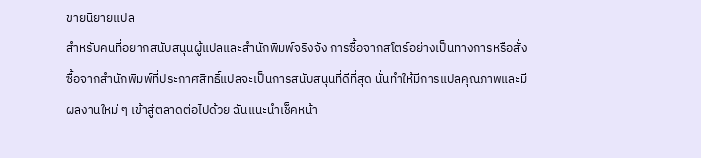ขายนิยายแปล
สำหรับคนที่อยากสนับสนุนผู้แปลและสำนักพิมพ์จริงจัง การซื้อจากสโตร์อย่างเป็นทางการหรือสั่งซื้อจากสำนักพิมพ์ที่ประกาศสิทธิ์แปลจะเป็นการสนับสนุนที่ดีที่สุด นั่นทำให้มีการแปลคุณภาพและมีผลงานใหม่ ๆ เข้าสู่ตลาดต่อไปด้วย ฉันแนะนำเช็คหน้า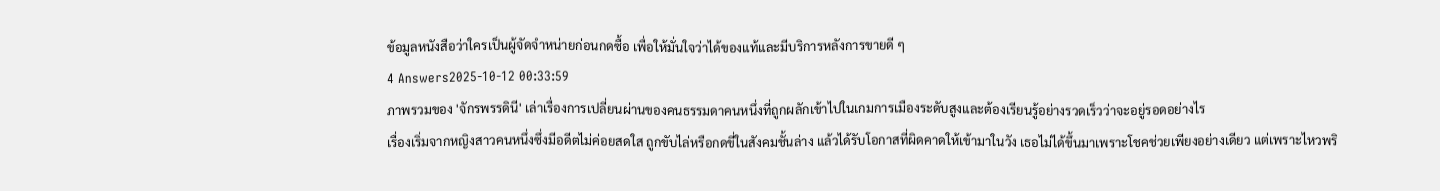ข้อมูลหนังสือว่าใครเป็นผู้จัดจำหน่ายก่อนกดซื้อ เพื่อให้มั่นใจว่าได้ของแท้และมีบริการหลังการขายดี ๆ
4 Answers2025-10-12 00:33:59
ภาพรวมของ 'จักรพรรดินี' เล่าเรื่องการเปลี่ยนผ่านของคนธรรมดาคนหนึ่งที่ถูกผลักเข้าไปในเกมการเมืองระดับสูงและต้องเรียนรู้อย่างรวดเร็วว่าจะอยู่รอดอย่างไร
เรื่องเริ่มจากหญิงสาวคนหนึ่งซึ่งมีอดีตไม่ค่อยสดใส ถูกขับไล่หรือกดขี่ในสังคมชั้นล่าง แล้วได้รับโอกาสที่ผิดคาดให้เข้ามาในวัง เธอไม่ได้ขึ้นมาเพราะโชคช่วยเพียงอย่างเดียว แต่เพราะไหวพริ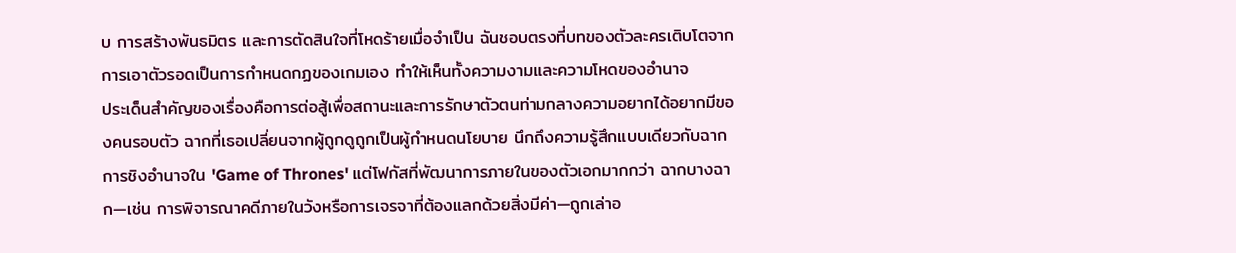บ การสร้างพันธมิตร และการตัดสินใจที่โหดร้ายเมื่อจำเป็น ฉันชอบตรงที่บทของตัวละครเติบโตจากการเอาตัวรอดเป็นการกำหนดกฏของเกมเอง ทำให้เห็นทั้งความงามและความโหดของอำนาจ
ประเด็นสำคัญของเรื่องคือการต่อสู้เพื่อสถานะและการรักษาตัวตนท่ามกลางความอยากได้อยากมีของคนรอบตัว ฉากที่เธอเปลี่ยนจากผู้ถูกดูถูกเป็นผู้กำหนดนโยบาย นึกถึงความรู้สึกแบบเดียวกับฉากการชิงอำนาจใน 'Game of Thrones' แต่โฟกัสที่พัฒนาการภายในของตัวเอกมากกว่า ฉากบางฉาก—เช่น การพิจารณาคดีภายในวังหรือการเจรจาที่ต้องแลกด้วยสิ่งมีค่า—ถูกเล่าอ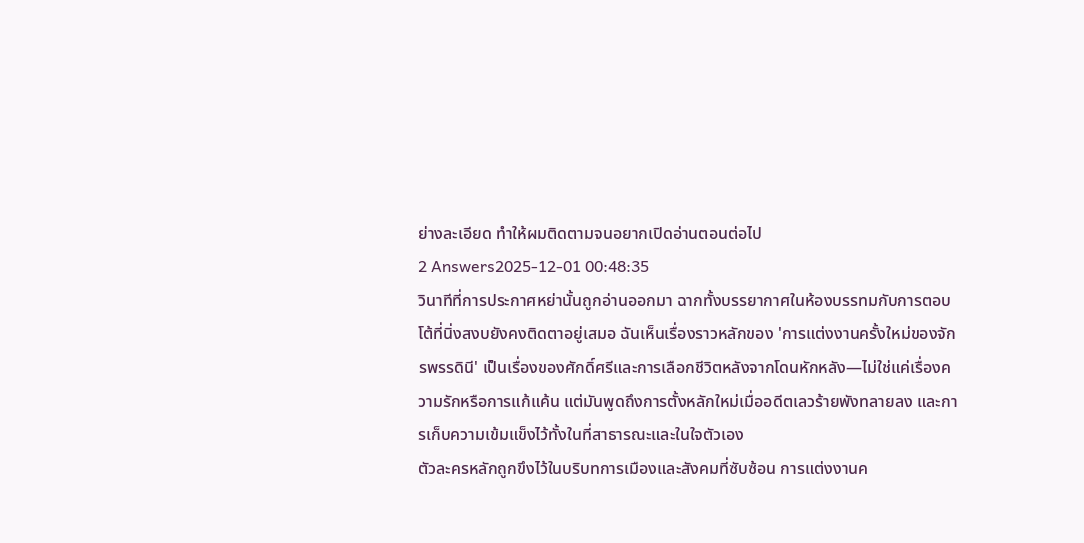ย่างละเอียด ทำให้ผมติดตามจนอยากเปิดอ่านตอนต่อไป
2 Answers2025-12-01 00:48:35
วินาทีที่การประกาศหย่านั้นถูกอ่านออกมา ฉากทั้งบรรยากาศในห้องบรรทมกับการตอบโต้ที่นิ่งสงบยังคงติดตาอยู่เสมอ ฉันเห็นเรื่องราวหลักของ 'การแต่งงานครั้งใหม่ของจักรพรรดินี' เป็นเรื่องของศักดิ์ศรีและการเลือกชีวิตหลังจากโดนหักหลัง—ไม่ใช่แค่เรื่องความรักหรือการแก้แค้น แต่มันพูดถึงการตั้งหลักใหม่เมื่ออดีตเลวร้ายพังทลายลง และการเก็บความเข้มแข็งไว้ทั้งในที่สาธารณะและในใจตัวเอง
ตัวละครหลักถูกขึงไว้ในบริบทการเมืองและสังคมที่ซับซ้อน การแต่งงานค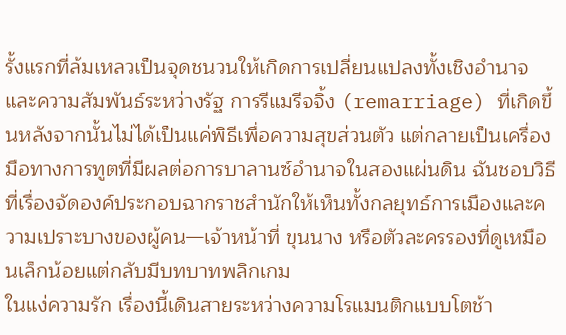รั้งแรกที่ล้มเหลวเป็นจุดชนวนให้เกิดการเปลี่ยนแปลงทั้งเชิงอำนาจและความสัมพันธ์ระหว่างรัฐ การรีแมรีจจิ้ง (remarriage) ที่เกิดขึ้นหลังจากนั้นไม่ได้เป็นแค่พิธีเพื่อความสุขส่วนตัว แต่กลายเป็นเครื่องมือทางการทูตที่มีผลต่อการบาลานซ์อำนาจในสองแผ่นดิน ฉันชอบวิธีที่เรื่องจัดองค์ประกอบฉากราชสำนักให้เห็นทั้งกลยุทธ์การเมืองและความเปราะบางของผู้คน—เจ้าหน้าที่ ขุนนาง หรือตัวละครรองที่ดูเหมือนเล็กน้อยแต่กลับมีบทบาทพลิกเกม
ในแง่ความรัก เรื่องนี้เดินสายระหว่างความโรแมนติกแบบโตช้า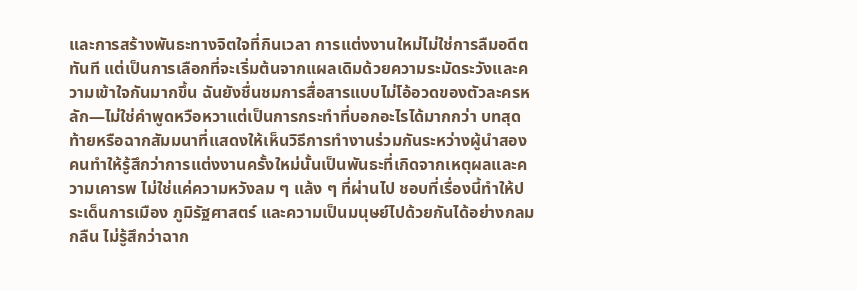และการสร้างพันธะทางจิตใจที่กินเวลา การแต่งงานใหม่ไม่ใช่การลืมอดีตทันที แต่เป็นการเลือกที่จะเริ่มต้นจากแผลเดิมด้วยความระมัดระวังและความเข้าใจกันมากขึ้น ฉันยังชื่นชมการสื่อสารแบบไม่โอ้อวดของตัวละครหลัก—ไม่ใช่คำพูดหวือหวาแต่เป็นการกระทำที่บอกอะไรได้มากกว่า บทสุดท้ายหรือฉากสัมมนาที่แสดงให้เห็นวิธีการทำงานร่วมกันระหว่างผู้นำสองคนทำให้รู้สึกว่าการแต่งงานครั้งใหม่นั้นเป็นพันธะที่เกิดจากเหตุผลและความเคารพ ไม่ใช่แค่ความหวังลม ๆ แล้ง ๆ ที่ผ่านไป ชอบที่เรื่องนี้ทำให้ประเด็นการเมือง ภูมิรัฐศาสตร์ และความเป็นมนุษย์ไปด้วยกันได้อย่างกลมกลืน ไม่รู้สึกว่าฉาก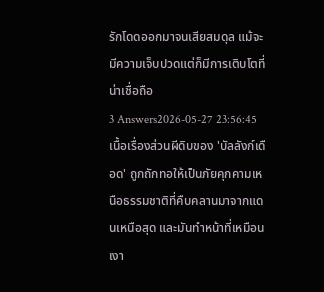รักโดดออกมาจนเสียสมดุล แม้จะมีความเจ็บปวดแต่ก็มีการเติบโตที่น่าเชื่อถือ
3 Answers2026-05-27 23:56:45
เนื้อเรื่องส่วนผีดิบของ 'บัลลังก์เดือด' ถูกถักทอให้เป็นภัยคุกคามเหนือธรรมชาติที่คืบคลานมาจากแดนเหนือสุด และมันทำหน้าที่เหมือนเงา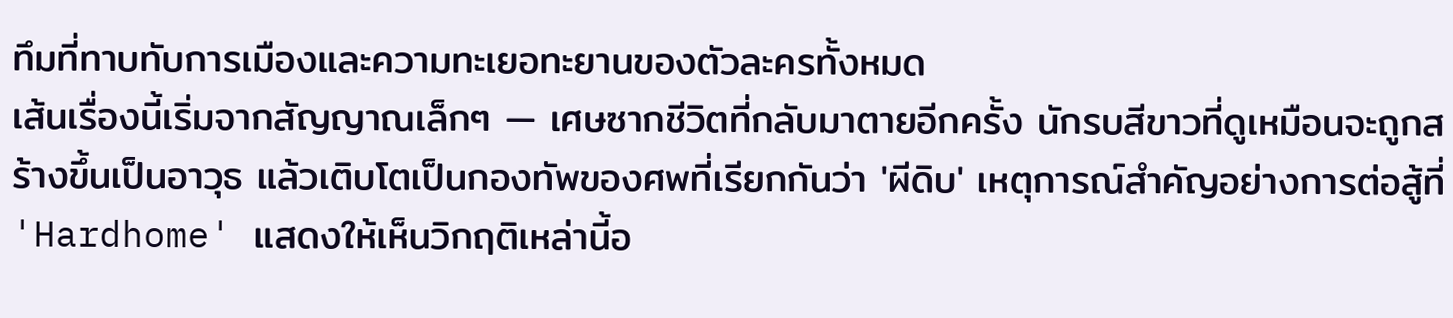ทึมที่ทาบทับการเมืองและความทะเยอทะยานของตัวละครทั้งหมด
เส้นเรื่องนี้เริ่มจากสัญญาณเล็กๆ — เศษซากชีวิตที่กลับมาตายอีกครั้ง นักรบสีขาวที่ดูเหมือนจะถูกสร้างขึ้นเป็นอาวุธ แล้วเติบโตเป็นกองทัพของศพที่เรียกกันว่า 'ผีดิบ' เหตุการณ์สำคัญอย่างการต่อสู้ที่ 'Hardhome' แสดงให้เห็นวิกฤติเหล่านี้อ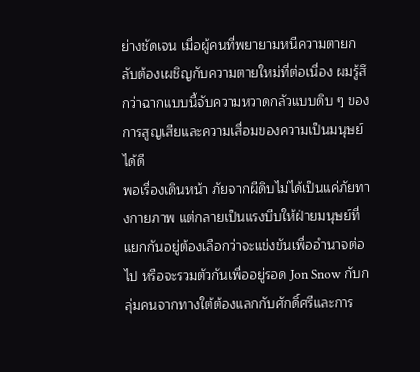ย่างชัดเจน เมื่อผู้คนที่พยายามหนีความตายกลับต้องเผชิญกับความตายใหม่ที่ต่อเนื่อง ผมรู้สึกว่าฉากแบบนี้จับความหวาดกลัวแบบดิบ ๆ ของการสูญเสียและความเสื่อมของความเป็นมนุษย์ได้ดี
พอเรื่องเดินหน้า ภัยจากผีดิบไม่ได้เป็นแค่ภัยทางกายภาพ แต่กลายเป็นแรงบีบให้ฝ่ายมนุษย์ที่แยกกันอยู่ต้องเลือกว่าจะแข่งขันเพื่ออำนาจต่อไป หรือจะรวมตัวกันเพื่ออยู่รอด Jon Snow กับกลุ่มคนจากทางใต้ต้องแลกกับศักดิ์ศรีและการ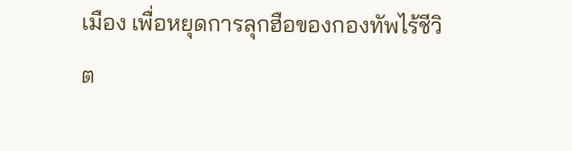เมือง เพื่อหยุดการลุกฮือของกองทัพไร้ชีวิต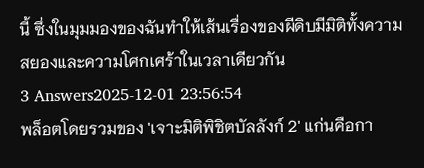นี้ ซึ่งในมุมมองของฉันทำให้เส้นเรื่องของผีดิบมีมิติทั้งความสยองและความโศกเศร้าในเวลาเดียวกัน
3 Answers2025-12-01 23:56:54
พล็อตโดยรวมของ 'เจาะมิติพิชิตบัลลังก์ 2' แก่นคือกา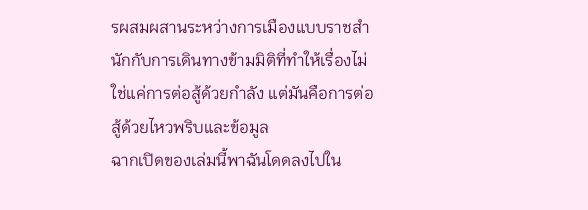รผสมผสานระหว่างการเมืองแบบราชสำนักกับการเดินทางข้ามมิติที่ทำให้เรื่องไม่ใช่แค่การต่อสู้ด้วยกำลัง แต่มันคือการต่อสู้ด้วยไหวพริบและข้อมูล
ฉากเปิดของเล่มนี้พาฉันโดดลงไปใน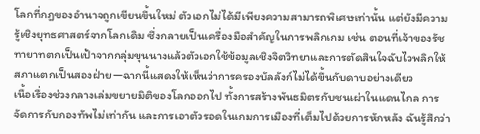โลกที่กฎของอำนาจถูกเขียนขึ้นใหม่ ตัวเอกไม่ได้มีเพียงความสามารถพิเศษเท่านั้น แต่ยังมีความรู้เชิงยุทธศาสตร์จากโลกเดิม ซึ่งกลายเป็นเครื่องมือสำคัญในการพลิกเกม เช่น ตอนที่เจ้าของรัชทายาทตกเป็นเป้าจากกลุ่มขุนนางแล้วตัวเอกใช้ข้อมูลเชิงจิตวิทยาและการตัดสินใจฉับไวพลิกให้สภาแตกเป็นสองฝ่าย—ฉากนี้แสดงให้เห็นว่าการครองบัลลังก์ไม่ได้ขึ้นกับดาบอย่างเดียว
เนื้อเรื่องช่วงกลางเล่มขยายมิติของโลกออกไป ทั้งการสร้างพันธมิตรกับชนเผ่าในแดนไกล การจัดการกับกองทัพไม่เท่ากัน และการเอาตัวรอดในเกมการเมืองที่เต็มไปด้วยการหักหลัง ฉันรู้สึกว่า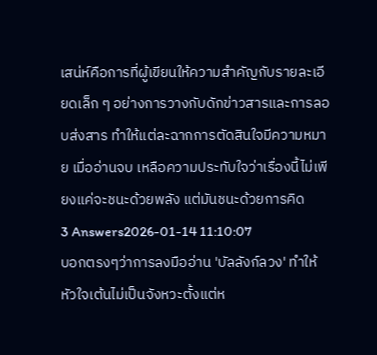เสน่ห์คือการที่ผู้เขียนให้ความสำคัญกับรายละเอียดเล็ก ๆ อย่างการวางกับดักข่าวสารและการลอบส่งสาร ทำให้แต่ละฉากการตัดสินใจมีความหมาย เมื่ออ่านจบ เหลือความประทับใจว่าเรื่องนี้ไม่เพียงแค่จะชนะด้วยพลัง แต่มันชนะด้วยการคิด
3 Answers2026-01-14 11:10:07
บอกตรงๆว่าการลงมืออ่าน 'บัลลังก์ลวง' ทำให้หัวใจเต้นไม่เป็นจังหวะตั้งแต่ห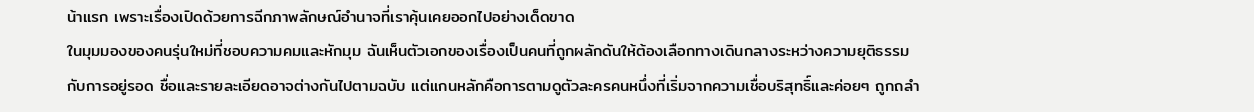น้าแรก เพราะเรื่องเปิดด้วยการฉีกภาพลักษณ์อำนาจที่เราคุ้นเคยออกไปอย่างเด็ดขาด
ในมุมมองของคนรุ่นใหม่ที่ชอบความคมและหักมุม ฉันเห็นตัวเอกของเรื่องเป็นคนที่ถูกผลักดันให้ต้องเลือกทางเดินกลางระหว่างความยุติธรรมกับการอยู่รอด ชื่อและรายละเอียดอาจต่างกันไปตามฉบับ แต่แกนหลักคือการตามดูตัวละครคนหนึ่งที่เริ่มจากความเชื่อบริสุทธิ์และค่อยๆ ถูกถลำ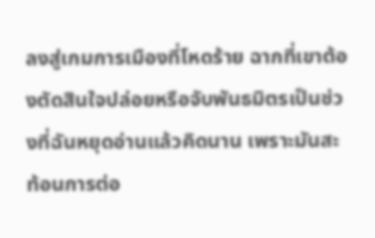ลงสู่เกมการเมืองที่โหดร้าย ฉากที่เขาต้องตัดสินใจปล่อยหรือจับพันธมิตรเป็นช่วงที่ฉันหยุดอ่านแล้วคิดนาน เพราะมันสะท้อนการต่อ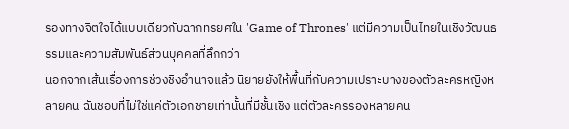รองทางจิตใจได้แบบเดียวกับฉากทรยศใน 'Game of Thrones' แต่มีความเป็นไทยในเชิงวัฒนธรรมและความสัมพันธ์ส่วนบุคคลที่ลึกกว่า
นอกจากเส้นเรื่องการช่วงชิงอำนาจแล้ว นิยายยังให้พื้นที่กับความเปราะบางของตัวละครหญิงหลายคน ฉันชอบที่ไม่ใช่แค่ตัวเอกชายเท่านั้นที่มีชั้นเชิง แต่ตัวละครรองหลายคน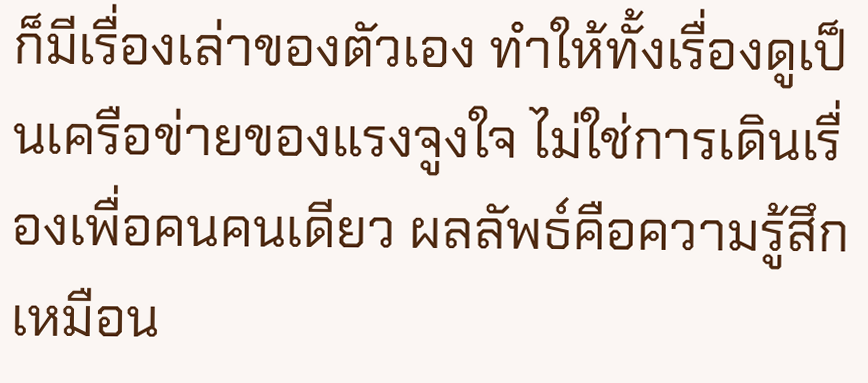ก็มีเรื่องเล่าของตัวเอง ทำให้ทั้งเรื่องดูเป็นเครือข่ายของแรงจูงใจ ไม่ใช่การเดินเรื่องเพื่อคนคนเดียว ผลลัพธ์คือความรู้สึกเหมือน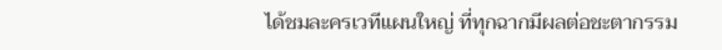ได้ชมละครเวทีแผนใหญ่ ที่ทุกฉากมีผลต่อชะตากรรม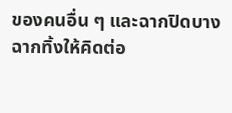ของคนอื่น ๆ และฉากปิดบางฉากทิ้งให้คิดต่อ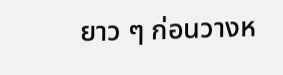ยาว ๆ ก่อนวางห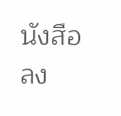นังสือลง